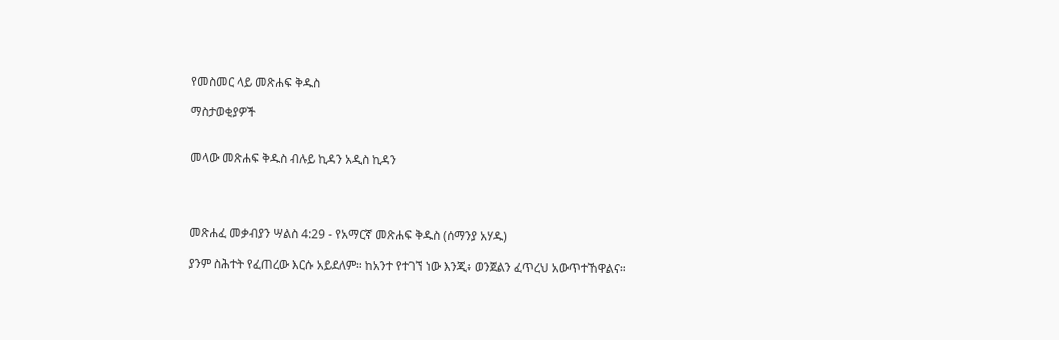የመስመር ላይ መጽሐፍ ቅዱስ

ማስታወቂያዎች


መላው መጽሐፍ ቅዱስ ብሉይ ኪዳን አዲስ ኪዳን




መጽሐፈ መቃብያን ሣልስ 4:29 - የአማርኛ መጽሐፍ ቅዱስ (ሰማንያ አሃዱ)

ያንም ስሕተት የፈጠረው እርሱ አይደለም። ከአንተ የተገኘ ነው እንጂ፥ ወንጀልን ፈጥረህ አውጥተኸዋልና።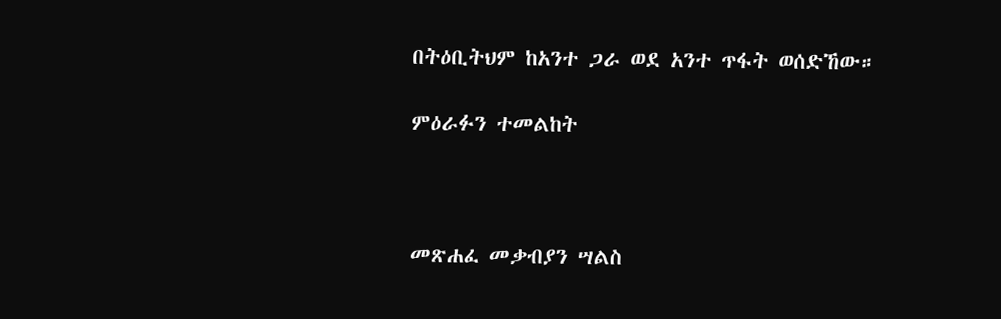በትዕቢትህም ከአንተ ጋራ ወደ አንተ ጥፋት ወሰድኸው።

ምዕራፉን ተመልከት



መጽሐፈ መቃብያን ሣልስ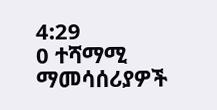4:29
0 ተሻማሚ ማመሳሰሪያዎች